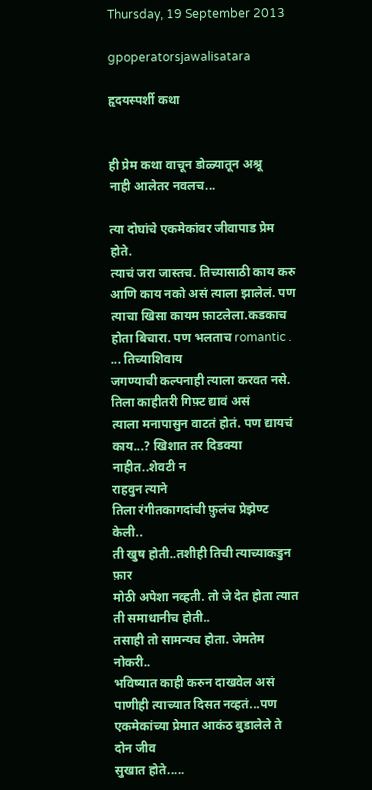Thursday, 19 September 2013

gpoperatorsjawalisatara

हृदयस्पर्शी कथा


ही प्रेम कथा वाचून डोळ्यातून अश्रू
नाही आलेतर नवलच...

त्या दोघांचे एकमेकांवर जीवापाड प्रेम होते.
त्याचं जरा जास्तच. तिच्यासाठी काय करु
आणि काय नको असं त्याला झालेलं. पण
त्याचा खिसा कायम फ़ाटलेला.कडकाच
होता बिचारा. पण भलताच romantic .
... तिच्याशिवाय
जगण्याची कल्पनाही त्याला करवत नसे.
तिला काहीतरी गिफ़्ट द्यावं असं
त्याला मनापासुन वाटतं होतं. पण द्यायचं
काय...? खिशात तर दिडक्या नाहीत..शेवटी न
राहवुन त्याने
तिला रंगीतकागदांची फ़ुलंच प्रेझेण्ट केली..
ती खुष होती..तशीही तिची त्याच्याकडुन फ़ार
मोठी अपेशा नव्हती. तो जे देत होता त्यात
ती समाधानीच होती..
तसाही तो सामन्यच होता. जेमतेम नोकरी..
भविष्यात काही करुन दाखवेल असं
पाणीही त्याच्यात दिसत नव्हतं...पण
एकमेकांच्या प्रेमात आकंठ बुडालेले ते दोन जीव
सुखात होते.....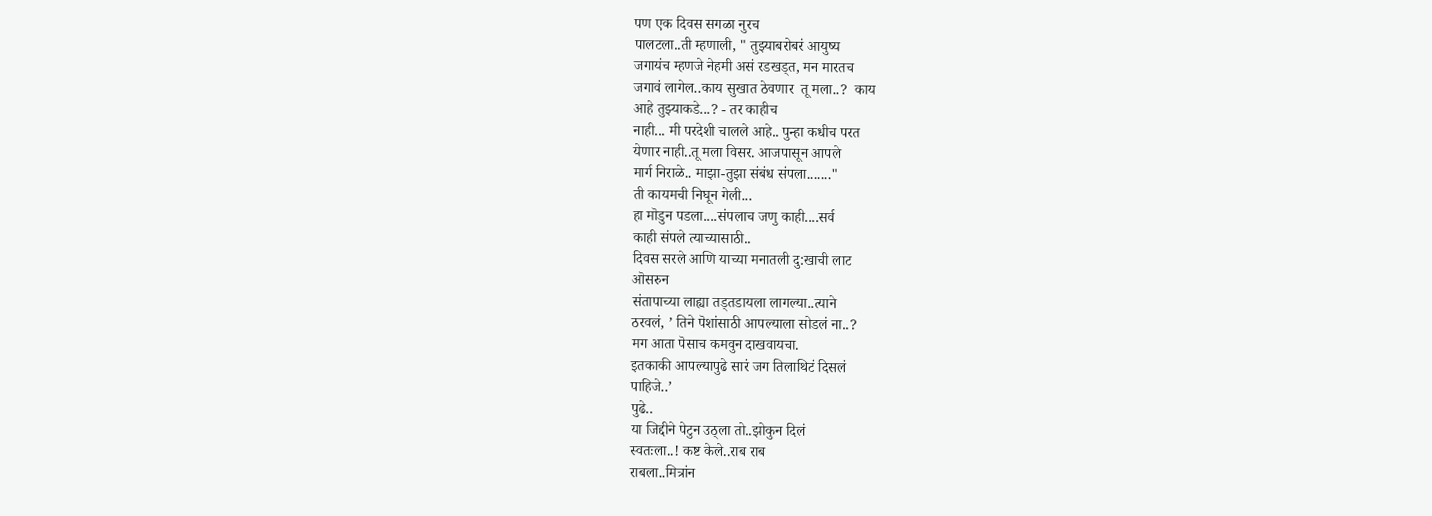पण एक दिवस सगळा नुरच
पालटला..ती म्हणाली, " तुझ्याबरोबरं आयुष्य
जगायंच म्हणजे नेहमी असं रडखड्त, मन मारतच
जगावं लागेल..काय सुखात ठेवणार  तू मला..?  काय
आहे तुझ्याकडे...? - तर काहीच
नाही... मी परदेशी चालले आहे.. पुन्हा कधीच परत
येणार नाही..तू मला विसर. आजपासून आपले
मार्ग निराळे.. माझा-तुझा संबंध संपला......."
ती कायमची निघून गेली...
हा मॊडुन पडला....संपलाच जणु काही....सर्व
काही संपले त्याच्यासाठी..
दिवस सरले आणि याच्या मनातली दु:खाची लाट
ऒसरुन
संतापाच्या लाह्या तड्तडायला लागल्या..त्याने
ठरवलं, ’ तिने पॆशांसाठी आपल्याला सोडलं ना..?
मग आता पॆसाच कमवुन दाखवायचा.
इतकाकी आपल्यापुढे सारं जग तिलाथिटं दिसलं
पाहिजे..’
पुढे..
या जिद्दीने पेटुन उठ्ला तो..झोकुन दिलं
स्वतःला..! कष्ट केले..राब राब
राबला..मित्रांन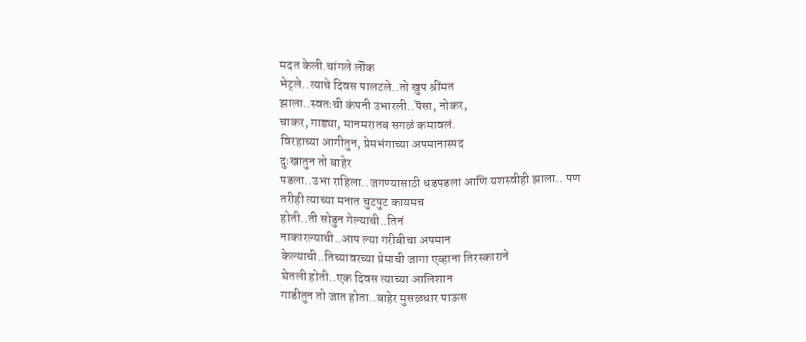मदत केली.चांगले लॊक
भेट्ले..त्याचे दिवस पालटले..तो खुप श्रींमत
झाला..स्वतःची कंपनी उभारली..पॆसा, नोकर,
चाकर, गाड्या, मानमरातब सगळं कमावलं.
विरहाच्या आगीतुन, प्रेमभंगाच्या अपमानास्पद
दुःखातुन तो बाहेर
पडला..उभा राहिला..जगण्यासाठी धडपडला आणि यशस्वीही झाला.. पण
तरीही त्याच्या मनात चुटपुट कायमच
होती..ती सोडुन गेल्याची..तिनं
नाकारल्याची..आप ल्या गरीबीचा अपमान
केल्याची..तिच्यावरच्या प्रेमाची जागा एव्हाना तिरस्काराने
घेतली होती..एक दिवस त्याच्या आलिशान
गाडीतुन तो जात होता..बाहेर मुसळधार पाऊस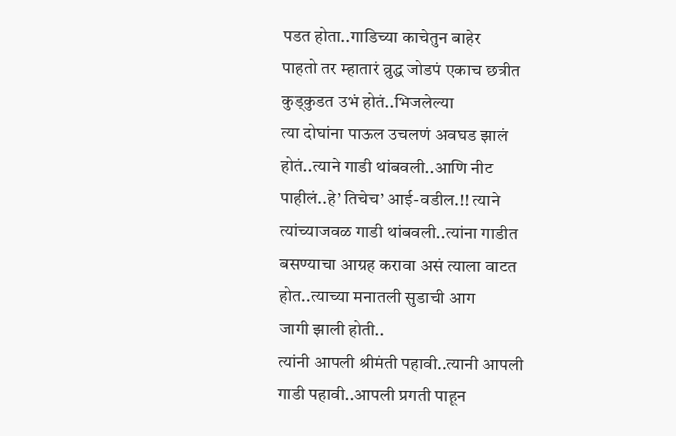पडत होता..गाडिच्या काचेतुन बाहेर
पाहतो तर म्हातारं व्रुद्ध जोडपं एकाच छत्रीत
कुड्कुडत उभं होतं..भिजलेल्या
त्या दोघांना पाऊल उचलणं अवघड झालं
होतं..त्याने गाडी थांबवली..आणि नीट
पाहीलं..हे’ तिचेच’ आई-वडील.!! त्याने
त्यांच्याजवळ गाडी थांबवली..त्यांना गाडीत
बसण्याचा आग्रह करावा असं त्याला वाटत
होत..त्याच्या मनातली सुडाची आग
जागी झाली होती..
त्यांनी आपली श्रीमंती पहावी..त्यानी आपली गाडी पहावी..आपली प्रगती पाहून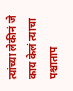त्यांच्या लेकीनं जे काय केलं त्याचा पश्चाताप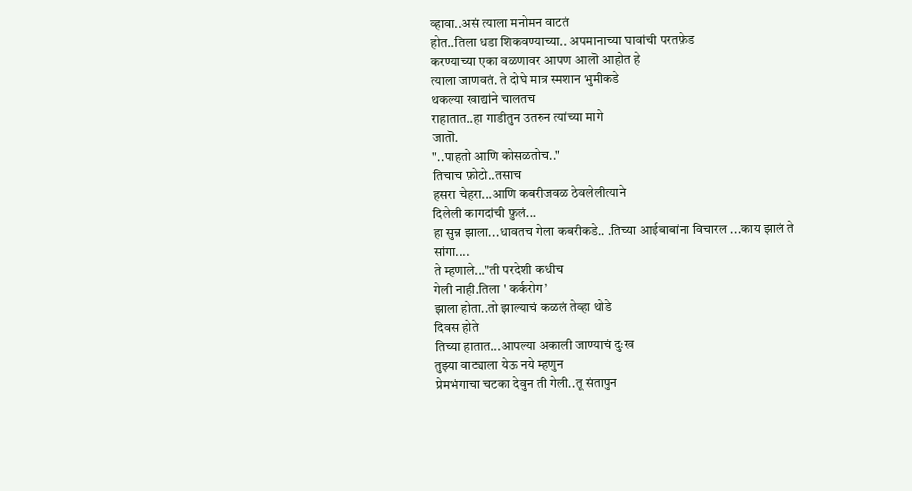व्हावा..असं त्याला मनोमन वाटतं
होत..तिला धडा शिकवण्याच्या.. अपमानाच्या घावांची परतफ़ेड
करण्याच्या एका वळणावर आपण आलॊ आहोत हे
त्याला जाणवतं. ते दोघे मात्र स्मशान भुमीकडे
थकल्या खाद्यांने चालतच
राहातात..हा गाडीतुन उतरुन त्यांच्या मागे
जातॊ.
"..पाहतो आणि कोसळतोच.."
तिचाच फ़ोटो..तसाच
हसरा चेहरा...आणि कबरीजवळ ठेवलेलीत्याने
दिलेली कागदांची फ़ुलं...
हा सुन्न झाला...धावतच गेला कबरीकडे.. .तिच्या आईबाबांना विचारल ...काय झालं ते
सांगा....
ते म्हणाले..."ती परदेशी कधीच
गेली नाही.तिला ' कर्करोग’
झाला होता..तो झाल्याचं कळलं तेव्हा थोडे
दिवस होते
तिच्या हातात...आपल्या अकाली जाण्याचं दुःख
तुझ्या वाट्याला येऊ नये म्हणुन
प्रेमभंगाचा चटका देवुन ती गेली..तू संतापुन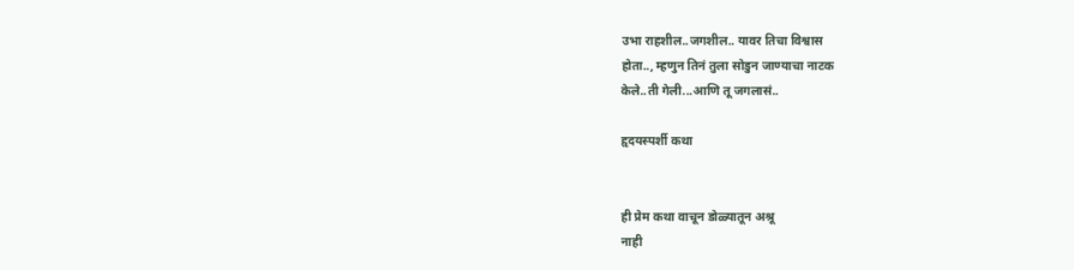उभा राहशील..जगशील.. यावर तिचा विश्वास
होता.., म्हणुन तिनं तुला सोडुन जाण्याचा नाटक
केले..ती गेली...आणि तू जगलासं..

हृदयस्पर्शी कथा


ही प्रेम कथा वाचून डोळ्यातून अश्रू
नाही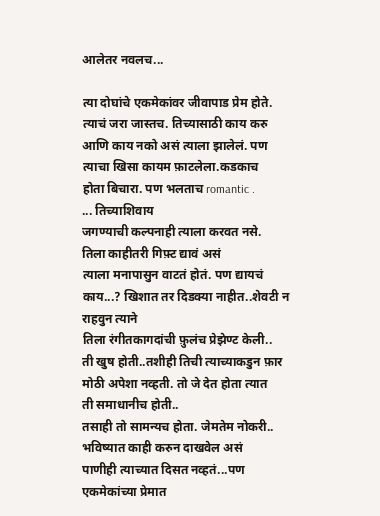आलेतर नवलच...

त्या दोघांचे एकमेकांवर जीवापाड प्रेम होते.
त्याचं जरा जास्तच. तिच्यासाठी काय करु
आणि काय नको असं त्याला झालेलं. पण
त्याचा खिसा कायम फ़ाटलेला.कडकाच
होता बिचारा. पण भलताच romantic .
... तिच्याशिवाय
जगण्याची कल्पनाही त्याला करवत नसे.
तिला काहीतरी गिफ़्ट द्यावं असं
त्याला मनापासुन वाटतं होतं. पण द्यायचं
काय...? खिशात तर दिडक्या नाहीत..शेवटी न
राहवुन त्याने
तिला रंगीतकागदांची फ़ुलंच प्रेझेण्ट केली..
ती खुष होती..तशीही तिची त्याच्याकडुन फ़ार
मोठी अपेशा नव्हती. तो जे देत होता त्यात
ती समाधानीच होती..
तसाही तो सामन्यच होता. जेमतेम नोकरी..
भविष्यात काही करुन दाखवेल असं
पाणीही त्याच्यात दिसत नव्हतं...पण
एकमेकांच्या प्रेमात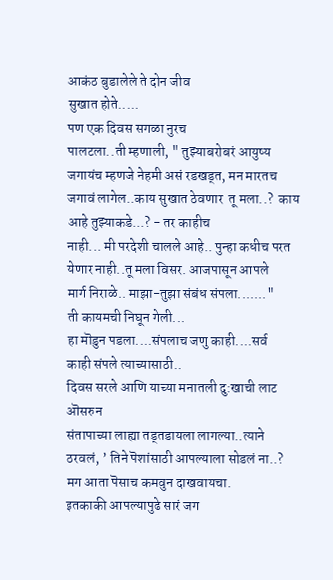आकंठ बुडालेले ते दोन जीव
सुखात होते.....
पण एक दिवस सगळा नुरच
पालटला..ती म्हणाली, " तुझ्याबरोबरं आयुष्य
जगायंच म्हणजे नेहमी असं रडखड्त, मन मारतच
जगावं लागेल..काय सुखात ठेवणार  तू मला..?  काय
आहे तुझ्याकडे...? - तर काहीच
नाही... मी परदेशी चालले आहे.. पुन्हा कधीच परत
येणार नाही..तू मला विसर. आजपासून आपले
मार्ग निराळे.. माझा-तुझा संबंध संपला......."
ती कायमची निघून गेली...
हा मॊडुन पडला....संपलाच जणु काही....सर्व
काही संपले त्याच्यासाठी..
दिवस सरले आणि याच्या मनातली दु:खाची लाट
ऒसरुन
संतापाच्या लाह्या तड्तडायला लागल्या..त्याने
ठरवलं, ’ तिने पॆशांसाठी आपल्याला सोडलं ना..?
मग आता पॆसाच कमवुन दाखवायचा.
इतकाकी आपल्यापुढे सारं जग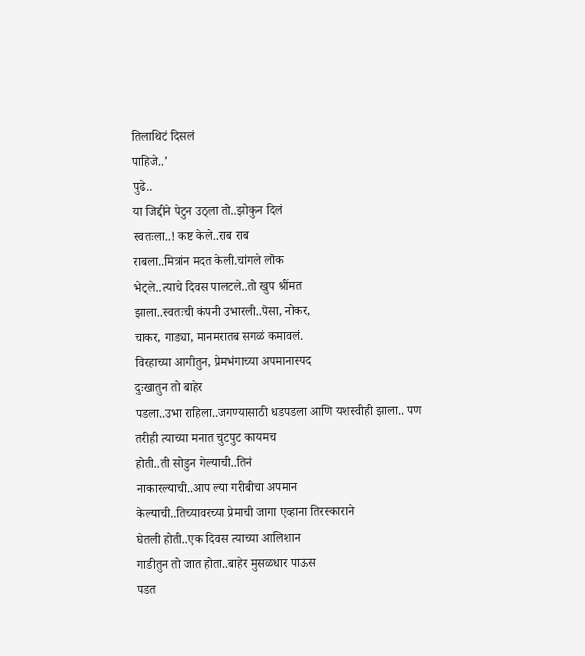तिलाथिटं दिसलं
पाहिजे..’
पुढे..
या जिद्दीने पेटुन उठ्ला तो..झोकुन दिलं
स्वतःला..! कष्ट केले..राब राब
राबला..मित्रांन मदत केली.चांगले लॊक
भेट्ले..त्याचे दिवस पालटले..तो खुप श्रींमत
झाला..स्वतःची कंपनी उभारली..पॆसा, नोकर,
चाकर, गाड्या, मानमरातब सगळं कमावलं.
विरहाच्या आगीतुन, प्रेमभंगाच्या अपमानास्पद
दुःखातुन तो बाहेर
पडला..उभा राहिला..जगण्यासाठी धडपडला आणि यशस्वीही झाला.. पण
तरीही त्याच्या मनात चुटपुट कायमच
होती..ती सोडुन गेल्याची..तिनं
नाकारल्याची..आप ल्या गरीबीचा अपमान
केल्याची..तिच्यावरच्या प्रेमाची जागा एव्हाना तिरस्काराने
घेतली होती..एक दिवस त्याच्या आलिशान
गाडीतुन तो जात होता..बाहेर मुसळधार पाऊस
पडत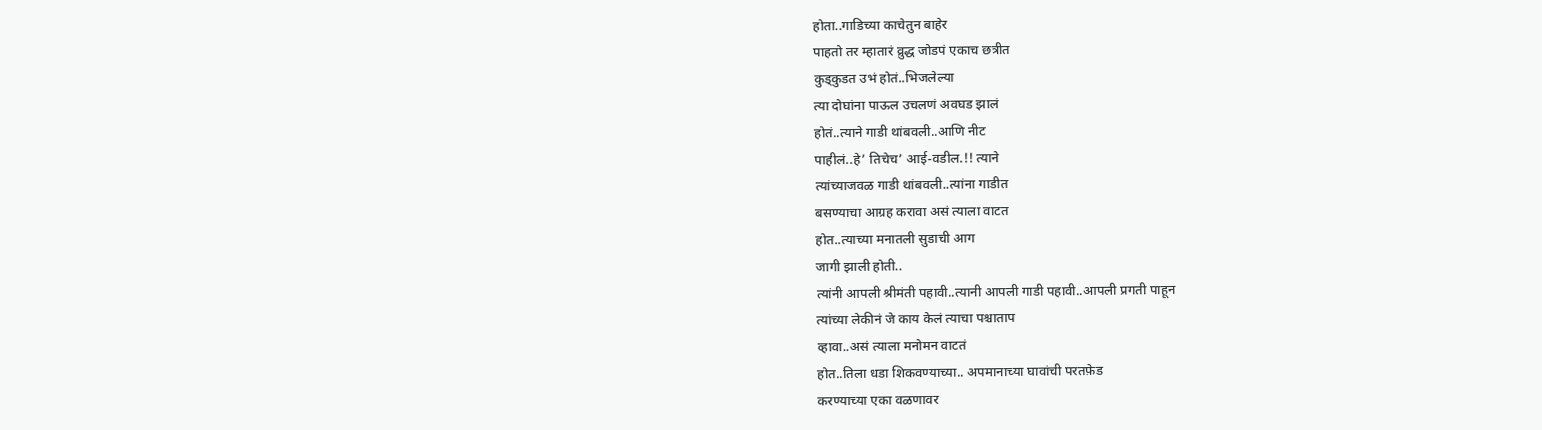होता..गाडिच्या काचेतुन बाहेर
पाहतो तर म्हातारं व्रुद्ध जोडपं एकाच छत्रीत
कुड्कुडत उभं होतं..भिजलेल्या
त्या दोघांना पाऊल उचलणं अवघड झालं
होतं..त्याने गाडी थांबवली..आणि नीट
पाहीलं..हे’ तिचेच’ आई-वडील.!! त्याने
त्यांच्याजवळ गाडी थांबवली..त्यांना गाडीत
बसण्याचा आग्रह करावा असं त्याला वाटत
होत..त्याच्या मनातली सुडाची आग
जागी झाली होती..
त्यांनी आपली श्रीमंती पहावी..त्यानी आपली गाडी पहावी..आपली प्रगती पाहून
त्यांच्या लेकीनं जे काय केलं त्याचा पश्चाताप
व्हावा..असं त्याला मनोमन वाटतं
होत..तिला धडा शिकवण्याच्या.. अपमानाच्या घावांची परतफ़ेड
करण्याच्या एका वळणावर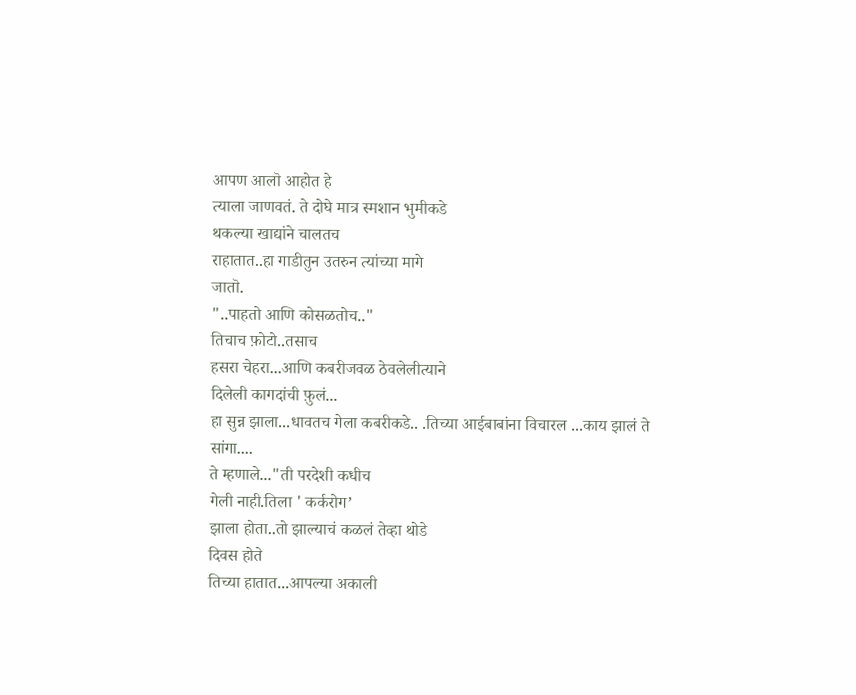आपण आलॊ आहोत हे
त्याला जाणवतं. ते दोघे मात्र स्मशान भुमीकडे
थकल्या खाद्यांने चालतच
राहातात..हा गाडीतुन उतरुन त्यांच्या मागे
जातॊ.
"..पाहतो आणि कोसळतोच.."
तिचाच फ़ोटो..तसाच
हसरा चेहरा...आणि कबरीजवळ ठेवलेलीत्याने
दिलेली कागदांची फ़ुलं...
हा सुन्न झाला...धावतच गेला कबरीकडे.. .तिच्या आईबाबांना विचारल ...काय झालं ते
सांगा....
ते म्हणाले..."ती परदेशी कधीच
गेली नाही.तिला ' कर्करोग’
झाला होता..तो झाल्याचं कळलं तेव्हा थोडे
दिवस होते
तिच्या हातात...आपल्या अकाली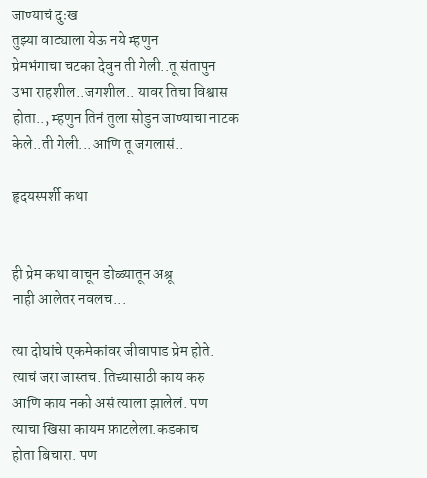जाण्याचं दुःख
तुझ्या वाट्याला येऊ नये म्हणुन
प्रेमभंगाचा चटका देवुन ती गेली..तू संतापुन
उभा राहशील..जगशील.. यावर तिचा विश्वास
होता.., म्हणुन तिनं तुला सोडुन जाण्याचा नाटक
केले..ती गेली...आणि तू जगलासं..

हृदयस्पर्शी कथा


ही प्रेम कथा वाचून डोळ्यातून अश्रू
नाही आलेतर नवलच...

त्या दोघांचे एकमेकांवर जीवापाड प्रेम होते.
त्याचं जरा जास्तच. तिच्यासाठी काय करु
आणि काय नको असं त्याला झालेलं. पण
त्याचा खिसा कायम फ़ाटलेला.कडकाच
होता बिचारा. पण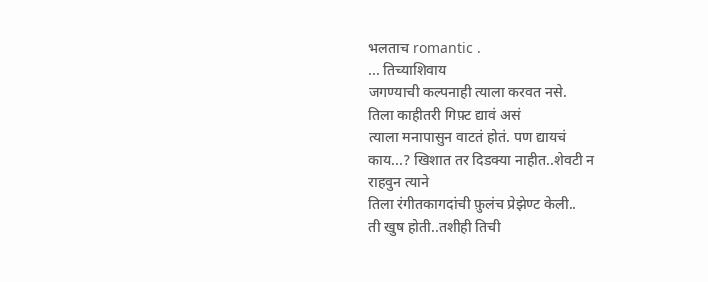भलताच romantic .
... तिच्याशिवाय
जगण्याची कल्पनाही त्याला करवत नसे.
तिला काहीतरी गिफ़्ट द्यावं असं
त्याला मनापासुन वाटतं होतं. पण द्यायचं
काय...? खिशात तर दिडक्या नाहीत..शेवटी न
राहवुन त्याने
तिला रंगीतकागदांची फ़ुलंच प्रेझेण्ट केली..
ती खुष होती..तशीही तिची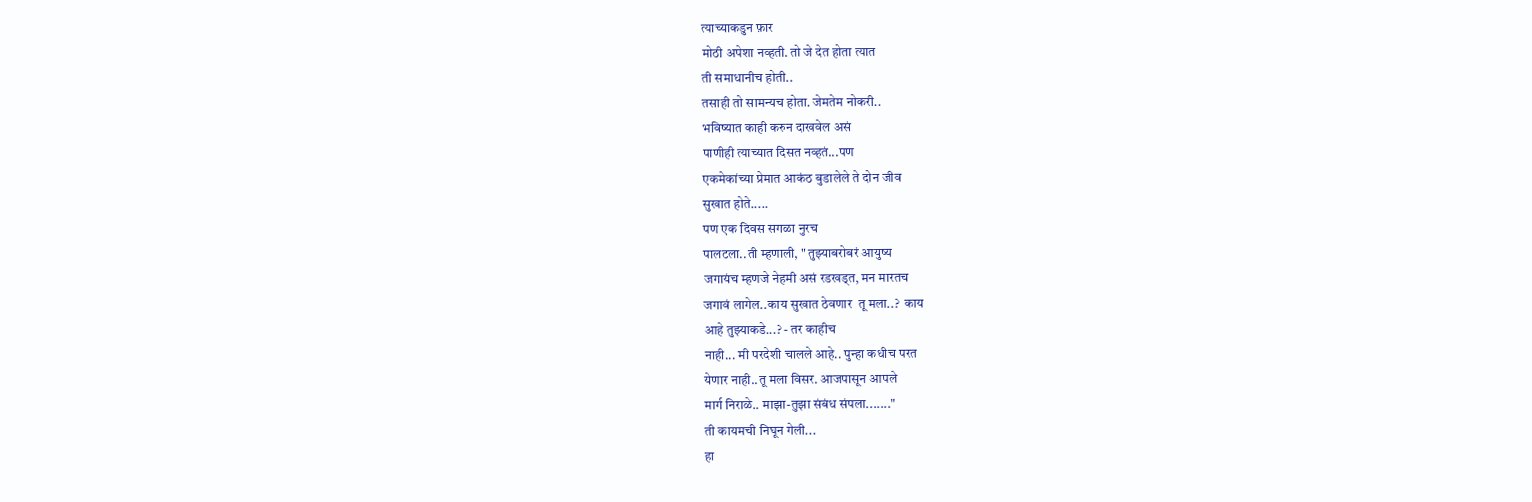त्याच्याकडुन फ़ार
मोठी अपेशा नव्हती. तो जे देत होता त्यात
ती समाधानीच होती..
तसाही तो सामन्यच होता. जेमतेम नोकरी..
भविष्यात काही करुन दाखवेल असं
पाणीही त्याच्यात दिसत नव्हतं...पण
एकमेकांच्या प्रेमात आकंठ बुडालेले ते दोन जीव
सुखात होते.....
पण एक दिवस सगळा नुरच
पालटला..ती म्हणाली, " तुझ्याबरोबरं आयुष्य
जगायंच म्हणजे नेहमी असं रडखड्त, मन मारतच
जगावं लागेल..काय सुखात ठेवणार  तू मला..?  काय
आहे तुझ्याकडे...? - तर काहीच
नाही... मी परदेशी चालले आहे.. पुन्हा कधीच परत
येणार नाही..तू मला विसर. आजपासून आपले
मार्ग निराळे.. माझा-तुझा संबंध संपला......."
ती कायमची निघून गेली...
हा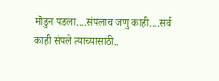मॊडुन पडला....संपलाच जणु काही....सर्व
काही संपले त्याच्यासाठी..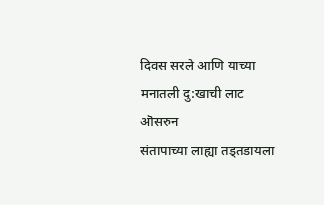दिवस सरले आणि याच्या मनातली दु:खाची लाट
ऒसरुन
संतापाच्या लाह्या तड्तडायला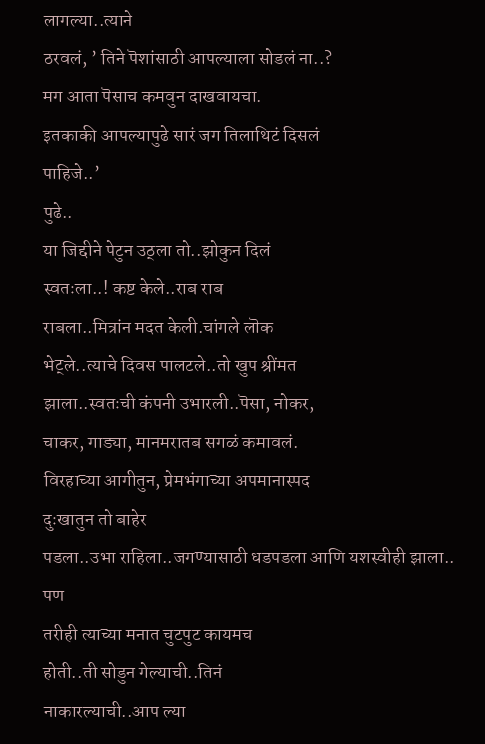लागल्या..त्याने
ठरवलं, ’ तिने पॆशांसाठी आपल्याला सोडलं ना..?
मग आता पॆसाच कमवुन दाखवायचा.
इतकाकी आपल्यापुढे सारं जग तिलाथिटं दिसलं
पाहिजे..’
पुढे..
या जिद्दीने पेटुन उठ्ला तो..झोकुन दिलं
स्वतःला..! कष्ट केले..राब राब
राबला..मित्रांन मदत केली.चांगले लॊक
भेट्ले..त्याचे दिवस पालटले..तो खुप श्रींमत
झाला..स्वतःची कंपनी उभारली..पॆसा, नोकर,
चाकर, गाड्या, मानमरातब सगळं कमावलं.
विरहाच्या आगीतुन, प्रेमभंगाच्या अपमानास्पद
दुःखातुन तो बाहेर
पडला..उभा राहिला..जगण्यासाठी धडपडला आणि यशस्वीही झाला.. पण
तरीही त्याच्या मनात चुटपुट कायमच
होती..ती सोडुन गेल्याची..तिनं
नाकारल्याची..आप ल्या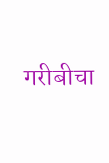गरीबीचा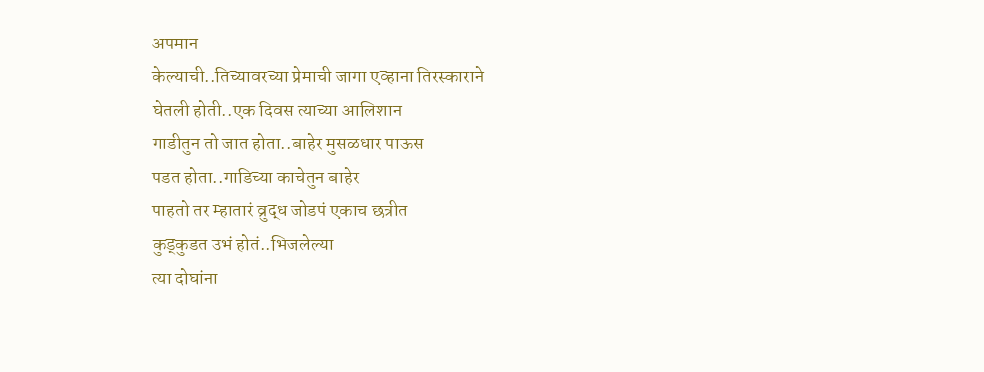अपमान
केल्याची..तिच्यावरच्या प्रेमाची जागा एव्हाना तिरस्काराने
घेतली होती..एक दिवस त्याच्या आलिशान
गाडीतुन तो जात होता..बाहेर मुसळधार पाऊस
पडत होता..गाडिच्या काचेतुन बाहेर
पाहतो तर म्हातारं व्रुद्ध जोडपं एकाच छत्रीत
कुड्कुडत उभं होतं..भिजलेल्या
त्या दोघांना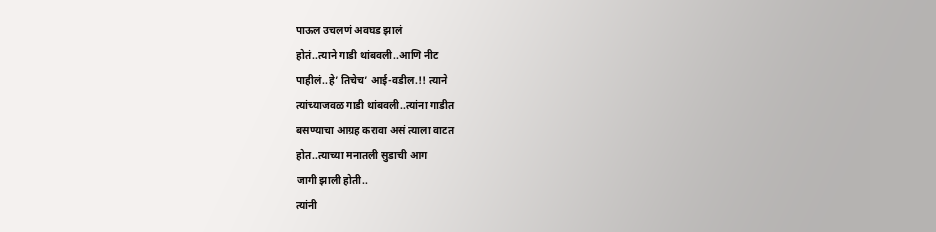पाऊल उचलणं अवघड झालं
होतं..त्याने गाडी थांबवली..आणि नीट
पाहीलं..हे’ तिचेच’ आई-वडील.!! त्याने
त्यांच्याजवळ गाडी थांबवली..त्यांना गाडीत
बसण्याचा आग्रह करावा असं त्याला वाटत
होत..त्याच्या मनातली सुडाची आग
जागी झाली होती..
त्यांनी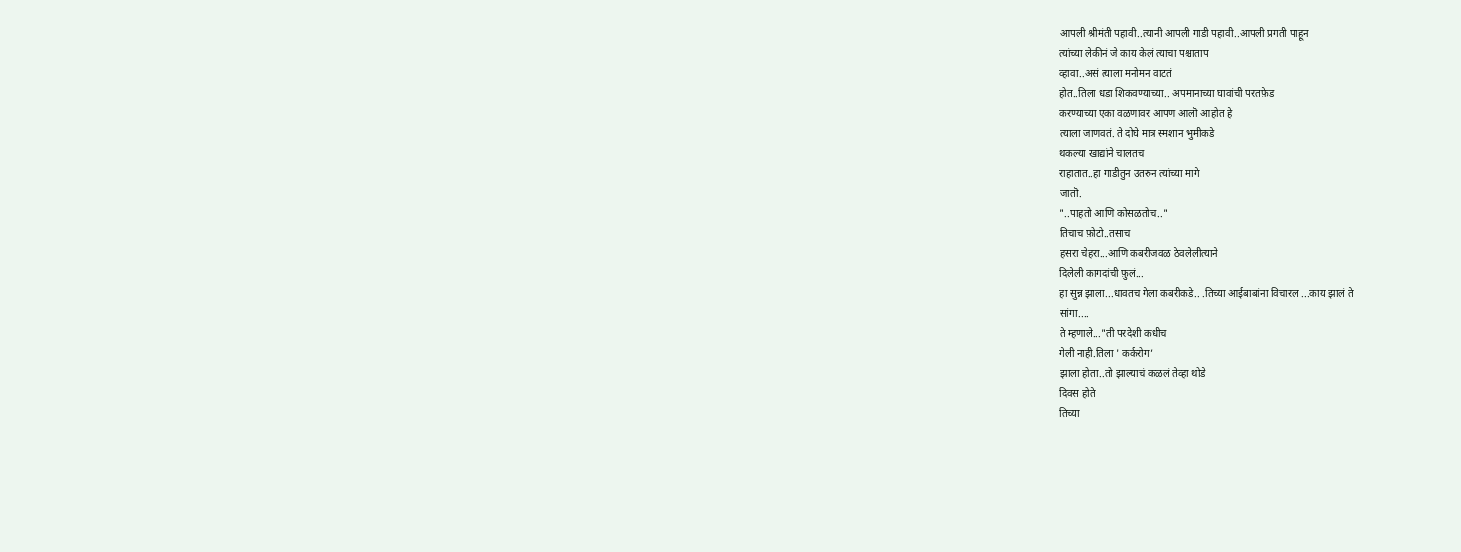आपली श्रीमंती पहावी..त्यानी आपली गाडी पहावी..आपली प्रगती पाहून
त्यांच्या लेकीनं जे काय केलं त्याचा पश्चाताप
व्हावा..असं त्याला मनोमन वाटतं
होत..तिला धडा शिकवण्याच्या.. अपमानाच्या घावांची परतफ़ेड
करण्याच्या एका वळणावर आपण आलॊ आहोत हे
त्याला जाणवतं. ते दोघे मात्र स्मशान भुमीकडे
थकल्या खाद्यांने चालतच
राहातात..हा गाडीतुन उतरुन त्यांच्या मागे
जातॊ.
"..पाहतो आणि कोसळतोच.."
तिचाच फ़ोटो..तसाच
हसरा चेहरा...आणि कबरीजवळ ठेवलेलीत्याने
दिलेली कागदांची फ़ुलं...
हा सुन्न झाला...धावतच गेला कबरीकडे.. .तिच्या आईबाबांना विचारल ...काय झालं ते
सांगा....
ते म्हणाले..."ती परदेशी कधीच
गेली नाही.तिला ' कर्करोग’
झाला होता..तो झाल्याचं कळलं तेव्हा थोडे
दिवस होते
तिच्या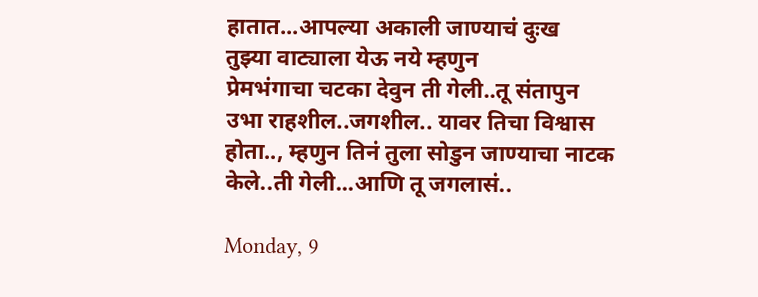हातात...आपल्या अकाली जाण्याचं दुःख
तुझ्या वाट्याला येऊ नये म्हणुन
प्रेमभंगाचा चटका देवुन ती गेली..तू संतापुन
उभा राहशील..जगशील.. यावर तिचा विश्वास
होता.., म्हणुन तिनं तुला सोडुन जाण्याचा नाटक
केले..ती गेली...आणि तू जगलासं..

Monday, 9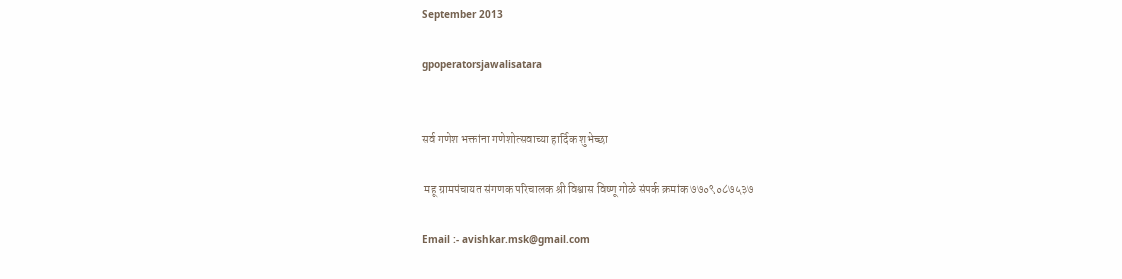September 2013

gpoperatorsjawalisatara


सर्व गणेश भक्तांना गणेशोत्सवाच्या हार्दिक शुभेच्छा

 महू ग्रामपंचायत संगणक परिचालक श्री विश्वास विष्णू गोळे संपर्क क्रमांक ७७०९०८७५३७

Email :- avishkar.msk@gmail.com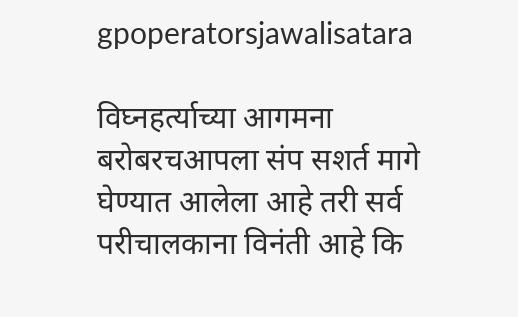gpoperatorsjawalisatara

विघ्नहर्त्याच्या आगमना बरोबरचआपला संप सशर्त मागे घेण्यात आलेला आहे तरी सर्व परीचालकाना विनंती आहे कि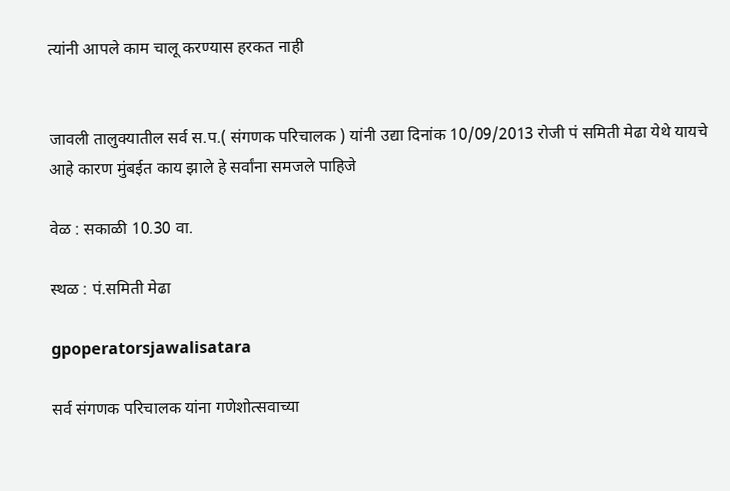त्यांनी आपले काम चालू करण्यास हरकत नाही


जावली तालुक्यातील सर्व स.प.( संगणक परिचालक ) यांनी उद्या दिनांक 10/09/2013 रोजी पं समिती मेढा येथे यायचे आहे कारण मुंबईत काय झाले हे सर्वांना समजले पाहिजे

वेळ : सकाळी 10.30 वा.

स्थळ : पं.समिती मेढा

gpoperatorsjawalisatara

सर्व संगणक परिचालक यांना गणेशोत्सवाच्या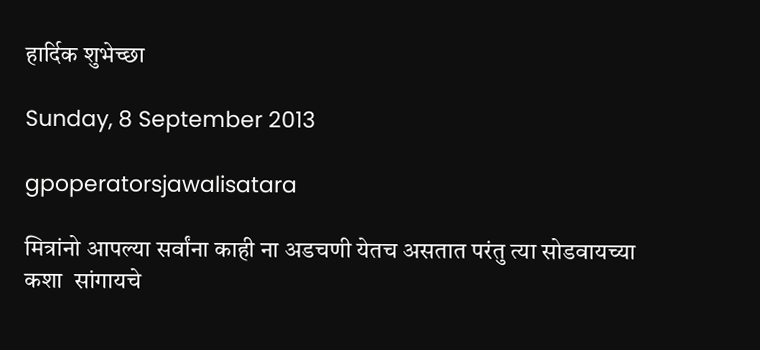हार्दिक शुभेच्छा

Sunday, 8 September 2013

gpoperatorsjawalisatara

मित्रांनो आपल्या सर्वांना काही ना अडचणी येतच असतात परंतु त्या सोडवायच्या कशा  सांगायचे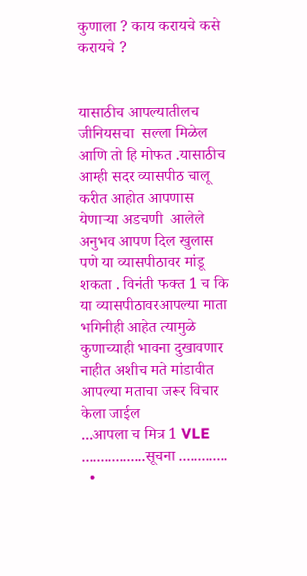कुणाला ? काय करायचे कसे करायचे ?


यासाठीच आपल्यातीलच जीनियसचा  सल्ला मिळेल आणि तो हि मोफत .यासाठीच आम्ही सदर व्यासपीठ चालू करीत आहोत आपणास येणाऱ्या अडचणी  आलेले अनुभव आपण दिल खुलास पणे या व्यासपीठावर मांडू शकता . विनंती फक्त 1 च कि या व्यासपीठावरआपल्या माता भगिनीही आहेत त्यामुळे कुणाच्याही भावना दुखावणार नाहीत अशीच मते मांडावीत आपल्या मताचा जरूर विचार केला जाईल                     ...आपला च मित्र 1 VLE
.................सूचना .............
  •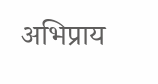अभिप्राय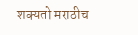शक्यतो मराठीच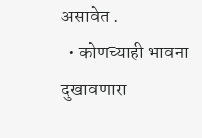असावेत .
  • कोणच्याही भावना दुखावणारा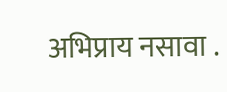अभिप्राय नसावा .